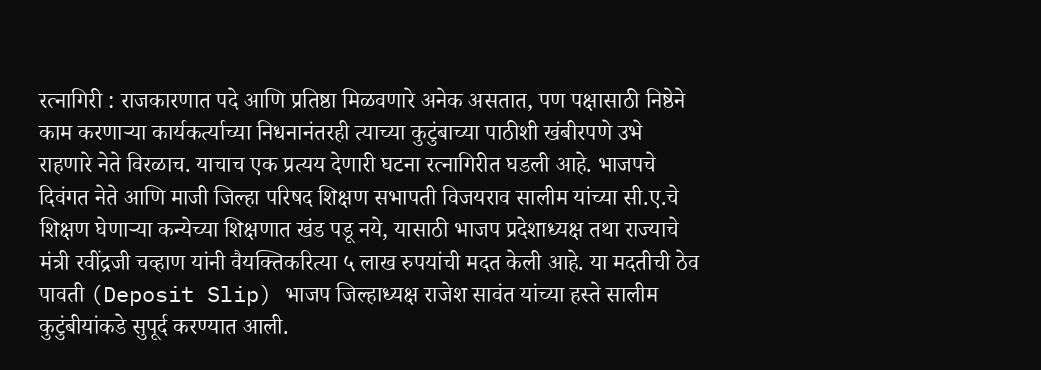रत्नागिरी : राजकारणात पदे आणि प्रतिष्ठा मिळवणारे अनेक असतात, पण पक्षासाठी निष्ठेने काम करणाऱ्या कार्यकर्त्याच्या निधनानंतरही त्याच्या कुटुंबाच्या पाठीशी खंबीरपणे उभे राहणारे नेते विरळाच. याचाच एक प्रत्यय देणारी घटना रत्नागिरीत घडली आहे. भाजपचे दिवंगत नेते आणि माजी जिल्हा परिषद शिक्षण सभापती विजयराव सालीम यांच्या सी.ए.चे शिक्षण घेणाऱ्या कन्येच्या शिक्षणात खंड पडू नये, यासाठी भाजप प्रदेशाध्यक्ष तथा राज्याचे मंत्री रवींद्रजी चव्हाण यांनी वैयक्तिकरित्या ५ लाख रुपयांची मदत केली आहे. या मदतीची ठेव पावती (Deposit Slip) भाजप जिल्हाध्यक्ष राजेश सावंत यांच्या हस्ते सालीम कुटुंबीयांकडे सुपूर्द करण्यात आली.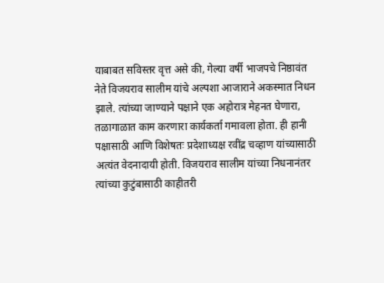याबाबत सविस्तर वृत्त असे की, गेल्या वर्षी भाजपचे निष्ठावंत नेते विजयराव सालीम यांचे अल्पशा आजाराने अकस्मात निधन झाले. त्यांच्या जाण्याने पक्षाने एक अहोरात्र मेहनत घेणारा, तळागाळात काम करणारा कार्यकर्ता गमावला होता. ही हानी पक्षासाठी आणि विशेषतः प्रदेशाध्यक्ष रवींद्र चव्हाण यांच्यासाठी अत्यंत वेदनादायी होती. विजयराव सालीम यांच्या निधनानंतर त्यांच्या कुटुंबासाठी काहीतरी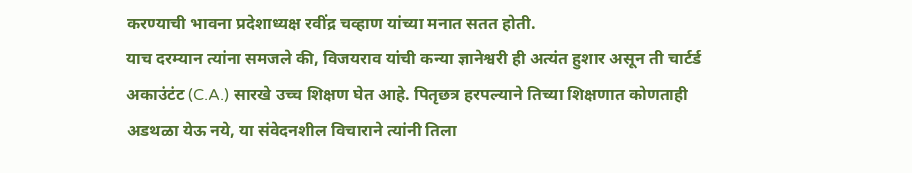करण्याची भावना प्रदेशाध्यक्ष रवींद्र चव्हाण यांच्या मनात सतत होती.
याच दरम्यान त्यांना समजले की, विजयराव यांची कन्या ज्ञानेश्वरी ही अत्यंत हुशार असून ती चार्टर्ड अकाउंटंट (C.A.) सारखे उच्च शिक्षण घेत आहे. पितृछत्र हरपल्याने तिच्या शिक्षणात कोणताही अडथळा येऊ नये, या संवेदनशील विचाराने त्यांनी तिला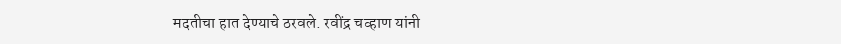मदतीचा हात देण्याचे ठरवले. रवींद्र चव्हाण यांनी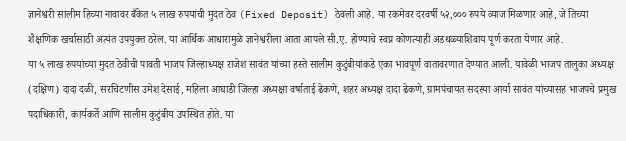ज्ञानेश्वरी सालीम हिच्या नावावर बँकेत ५ लाख रुपयांची मुदत ठेव (Fixed Deposit) ठेवली आहे. या रकमेवर दरवर्षी ५२,००० रुपये व्याज मिळणार आहे, जे तिच्या शैक्षणिक खर्चासाठी अत्यंत उपयुक्त ठरेल. या आर्थिक आधारामुळे ज्ञानेश्वरीला आता आपले सी.ए. होण्याचे स्वप्न कोणत्याही अडथळ्याशिवाय पूर्ण करता येणार आहे.
या ५ लाख रुपयांच्या मुदत ठेवीची पावती भाजप जिल्हाध्यक्ष राजेश सावंत यांच्या हस्ते सालीम कुटुंबीयांकडे एका भावपूर्ण वातावरणात देण्यात आली. यावेळी भाजप तालुका अध्यक्ष (दक्षिण) दादा दळी, सरचिटणीस उमेश देसाई, महिला आघाडी जिल्हा अध्यक्षा वर्षाताई ढेकणे, शहर अध्यक्ष दादा ढेकणे, ग्रामपंचायत सदस्या आर्या सावंत यांच्यासह भाजपचे प्रमुख पदाधिकारी, कार्यकर्ते आणि सालीम कुटुंबीय उपस्थित होते. या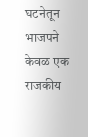घटनेतून भाजपने केवळ एक राजकीय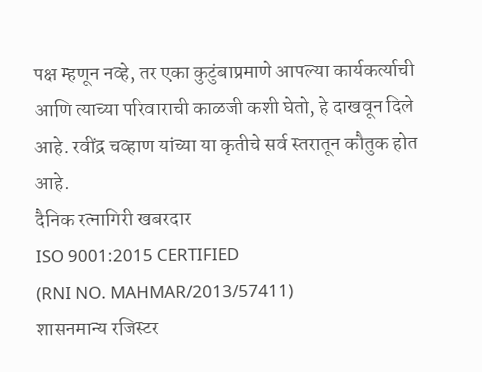पक्ष म्हणून नव्हे, तर एका कुटुंबाप्रमाणे आपल्या कार्यकर्त्याची आणि त्याच्या परिवाराची काळजी कशी घेतो, हे दाखवून दिले आहे. रवींद्र चव्हाण यांच्या या कृतीचे सर्व स्तरातून कौतुक होत आहे.
दैनिक रत्नागिरी खबरदार
ISO 9001:2015 CERTIFIED
(RNI NO. MAHMAR/2013/57411)
शासनमान्य रजिस्टर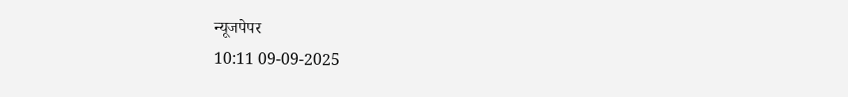न्यूजपेपर
10:11 09-09-2025